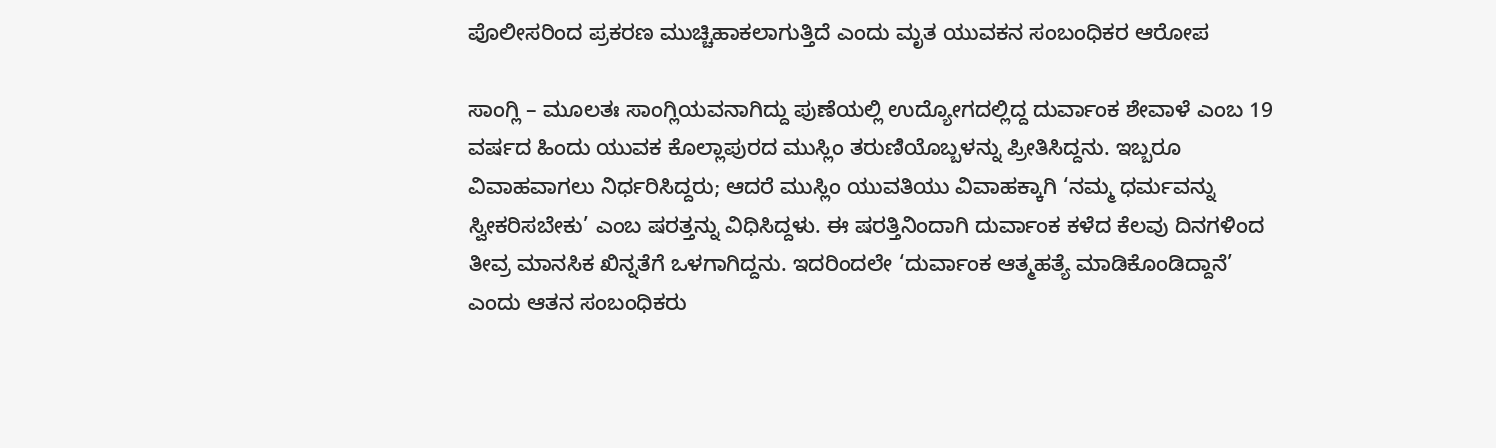ಪೊಲೀಸರಿಂದ ಪ್ರಕರಣ ಮುಚ್ಚಿಹಾಕಲಾಗುತ್ತಿದೆ ಎಂದು ಮೃತ ಯುವಕನ ಸಂಬಂಧಿಕರ ಆರೋಪ

ಸಾಂಗ್ಲಿ – ಮೂಲತಃ ಸಾಂಗ್ಲಿಯವನಾಗಿದ್ದು ಪುಣೆಯಲ್ಲಿ ಉದ್ಯೋಗದಲ್ಲಿದ್ದ ದುರ್ವಾಂಕ ಶೇವಾಳೆ ಎಂಬ 19 ವರ್ಷದ ಹಿಂದು ಯುವಕ ಕೊಲ್ಲಾಪುರದ ಮುಸ್ಲಿಂ ತರುಣಿಯೊಬ್ಬಳನ್ನು ಪ್ರೀತಿಸಿದ್ದನು. ಇಬ್ಬರೂ ವಿವಾಹವಾಗಲು ನಿರ್ಧರಿಸಿದ್ದರು; ಆದರೆ ಮುಸ್ಲಿಂ ಯುವತಿಯು ವಿವಾಹಕ್ಕಾಗಿ ‘ನಮ್ಮ ಧರ್ಮವನ್ನು ಸ್ವೀಕರಿಸಬೇಕು’ ಎಂಬ ಷರತ್ತನ್ನು ವಿಧಿಸಿದ್ದಳು. ಈ ಷರತ್ತಿನಿಂದಾಗಿ ದುರ್ವಾಂಕ ಕಳೆದ ಕೆಲವು ದಿನಗಳಿಂದ ತೀವ್ರ ಮಾನಸಿಕ ಖಿನ್ನತೆಗೆ ಒಳಗಾಗಿದ್ದನು. ಇದರಿಂದಲೇ ‘ದುರ್ವಾಂಕ ಆತ್ಮಹತ್ಯೆ ಮಾಡಿಕೊಂಡಿದ್ದಾನೆ’ ಎಂದು ಆತನ ಸಂಬಂಧಿಕರು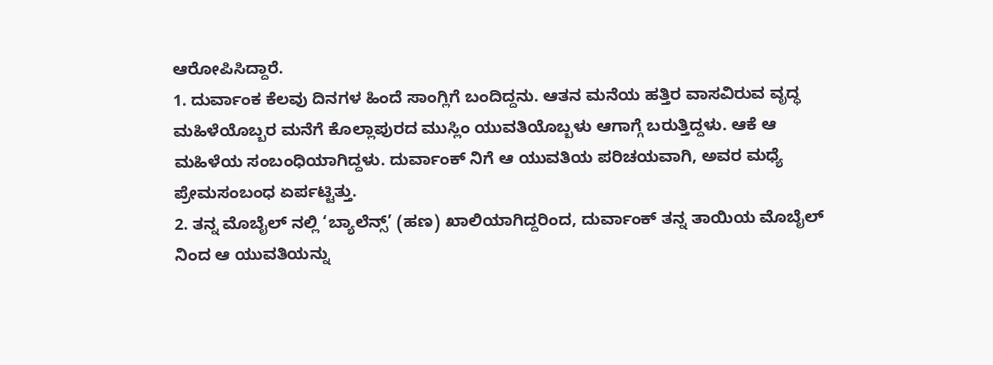ಆರೋಪಿಸಿದ್ದಾರೆ.
1. ದುರ್ವಾಂಕ ಕೆಲವು ದಿನಗಳ ಹಿಂದೆ ಸಾಂಗ್ಲಿಗೆ ಬಂದಿದ್ದನು. ಆತನ ಮನೆಯ ಹತ್ತಿರ ವಾಸವಿರುವ ವೃದ್ಧ ಮಹಿಳೆಯೊಬ್ಬರ ಮನೆಗೆ ಕೊಲ್ಲಾಪುರದ ಮುಸ್ಲಿಂ ಯುವತಿಯೊಬ್ಬಳು ಆಗಾಗ್ಗೆ ಬರುತ್ತಿದ್ದಳು. ಆಕೆ ಆ ಮಹಿಳೆಯ ಸಂಬಂಧಿಯಾಗಿದ್ದಳು. ದುರ್ವಾಂಕ್ ನಿಗೆ ಆ ಯುವತಿಯ ಪರಿಚಯವಾಗಿ, ಅವರ ಮಧ್ಯೆ ಪ್ರೇಮಸಂಬಂಧ ಏರ್ಪಟ್ಟಿತ್ತು.
2. ತನ್ನ ಮೊಬೈಲ್ ನಲ್ಲಿ ‘ಬ್ಯಾಲೆನ್ಸ್’ (ಹಣ) ಖಾಲಿಯಾಗಿದ್ದರಿಂದ, ದುರ್ವಾಂಕ್ ತನ್ನ ತಾಯಿಯ ಮೊಬೈಲ್ ನಿಂದ ಆ ಯುವತಿಯನ್ನು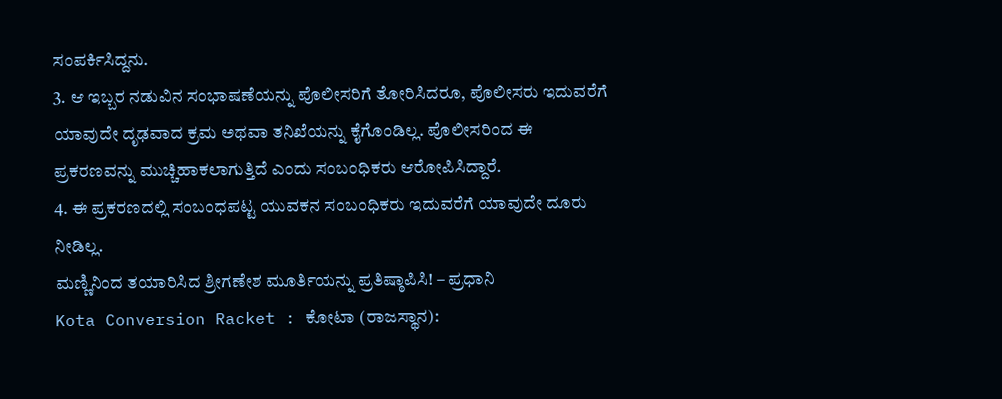ಸಂಪರ್ಕಿಸಿದ್ದನು.
3. ಆ ಇಬ್ಬರ ನಡುವಿನ ಸಂಭಾಷಣೆಯನ್ನು ಪೊಲೀಸರಿಗೆ ತೋರಿಸಿದರೂ, ಪೊಲೀಸರು ಇದುವರೆಗೆ ಯಾವುದೇ ದೃಢವಾದ ಕ್ರಮ ಅಥವಾ ತನಿಖೆಯನ್ನು ಕೈಗೊಂಡಿಲ್ಲ. ಪೊಲೀಸರಿಂದ ಈ ಪ್ರಕರಣವನ್ನು ಮುಚ್ಚಿಹಾಕಲಾಗುತ್ತಿದೆ ಎಂದು ಸಂಬಂಧಿಕರು ಆರೋಪಿಸಿದ್ದಾರೆ.
4. ಈ ಪ್ರಕರಣದಲ್ಲಿ ಸಂಬಂಧಪಟ್ಟ ಯುವಕನ ಸಂಬಂಧಿಕರು ಇದುವರೆಗೆ ಯಾವುದೇ ದೂರು ನೀಡಿಲ್ಲ.
ಮಣ್ಣಿನಿಂದ ತಯಾರಿಸಿದ ಶ್ರೀಗಣೇಶ ಮೂರ್ತಿಯನ್ನು ಪ್ರತಿಷ್ಠಾಪಿಸಿ! – ಪ್ರಧಾನಿ
Kota Conversion Racket : ಕೋಟಾ (ರಾಜಸ್ಥಾನ):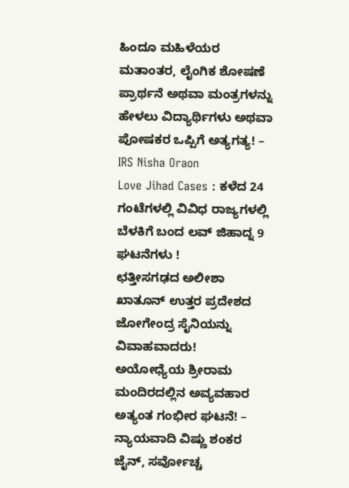ಹಿಂದೂ ಮಹಿಳೆಯರ ಮತಾಂತರ, ಲೈಂಗಿಕ ಶೋಷಣೆ
ಪ್ರಾರ್ಥನೆ ಅಥವಾ ಮಂತ್ರಗಳನ್ನು ಹೇಳಲು ವಿದ್ಯಾರ್ಥಿಗಳು ಅಥವಾ ಪೋಷಕರ ಒಪ್ಪಿಗೆ ಅತ್ಯಗತ್ಯ! – IRS Nisha Oraon
Love Jihad Cases : ಕಳೆದ 24 ಗಂಟೆಗಳಲ್ಲಿ ವಿವಿಧ ರಾಜ್ಯಗಳಲ್ಲಿ ಬೆಳಕಿಗೆ ಬಂದ ಲವ್ ಜಿಹಾದ್ನ 9 ಘಟನೆಗಳು !
ಛತ್ತೀಸಗಢದ ಅಲೀಶಾ ಖಾತೂನ್ ಉತ್ತರ ಪ್ರದೇಶದ ಜೋಗೇಂದ್ರ ಸೈನಿಯನ್ನು ವಿವಾಹವಾದರು!
ಅಯೋಧ್ಯೆಯ ಶ್ರೀರಾಮ ಮಂದಿರದಲ್ಲಿನ ಅವ್ಯವಹಾರ ಅತ್ಯಂತ ಗಂಭೀರ ಘಟನೆ! – ನ್ಯಾಯವಾದಿ ವಿಷ್ಣು ಶಂಕರ ಜೈನ್, ಸರ್ವೋಚ್ಚ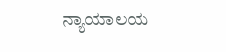ನ್ಯಾಯಾಲಯ